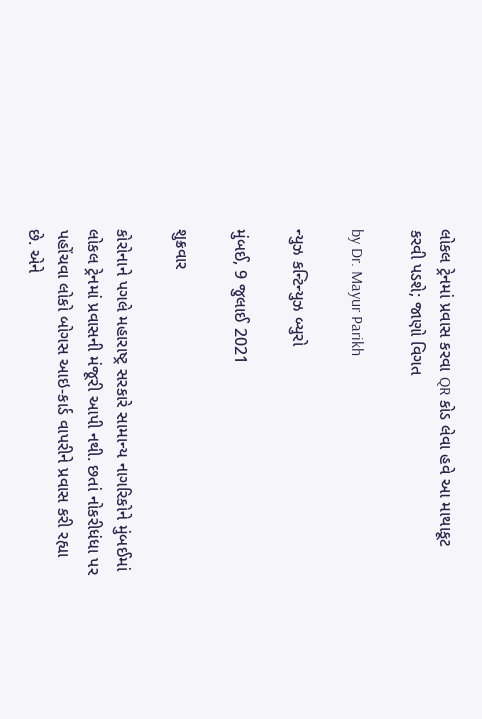લોકલ ટ્રેનમાં પ્રવાસ કરવા QR કોડ લેવા હવે આ માથાકૂટ કરવી પડશે; જાણો વિગત

by Dr. Mayur Parikh

ન્યુઝ કન્ટિન્યુઝ બ્યુરો

મુંબઈ, 9 જુલાઈ 2021

શુક્રવાર

કોરોનાને પગલે મહારાષ્ટ્ર સરકારે સામાન્ય નાગરિકોને મુંબઈમાં લોકલ ટ્રેનમાં પ્રવાસની મંજૂરી આપી નથી. છતાં નોકરીધંધા પર પહોંચવા લોકો બોગસ આઇ-કાર્ડ વાપરીને પ્રવાસ કરી રહ્યા છે. એને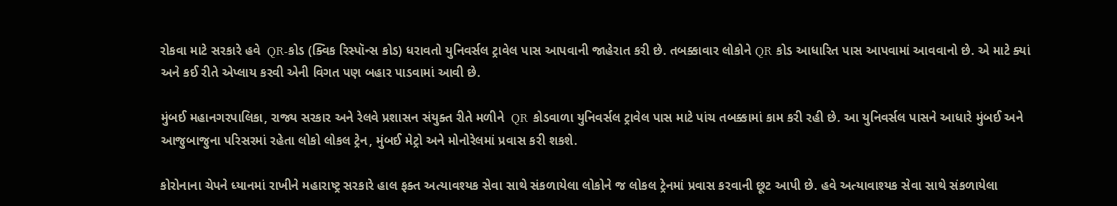રોકવા માટે સરકારે હવે  QR-કોડ (ક્વિક રિસ્પૉન્સ કોડ) ધરાવતો યુનિવર્સલ ટ્રાવેલ પાસ આપવાની જાહેરાત કરી છે. તબક્કાવાર લોકોને QR કોડ આધારિત પાસ આપવામાં આવવાનો છે. એ માટે ક્યાં અને કઈ રીતે એપ્લાય કરવી એની વિગત પણ બહાર પાડવામાં આવી છે.

મુંબઈ મહાનગરપાલિકા, રાજ્ય સરકાર અને રેલવે પ્રશાસન સંયુક્ત રીતે મળીને  QR કોડવાળા યુનિવર્સલ ટ્રાવેલ પાસ માટે પાંચ તબક્કામાં કામ કરી રહી છે. આ યુનિવર્સલ પાસને આધારે મુંબઈ અને આજુબાજુના પરિસરમાં રહેતા લોકો લોકલ ટ્રેન, મુંબઈ મેટ્રો અને મોનોરેલમાં પ્રવાસ કરી શકશે.

કોરોનાના ચેપને ધ્યાનમાં રાખીને મહારાષ્ટ્ર સરકારે હાલ ફક્ત અત્યાવશ્યક સેવા સાથે સંકળાયેલા લોકોને જ લોકલ ટ્રેનમાં પ્રવાસ કરવાની છૂટ આપી છે. હવે અત્યાવાશ્યક સેવા સાથે સંકળાયેલા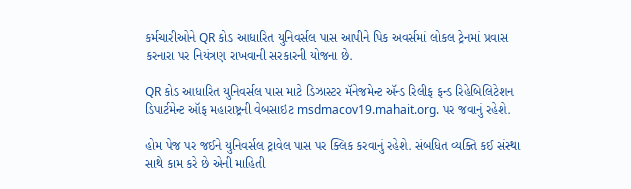કર્મચારીઓને QR કોડ આધારિત યુનિવર્સલ પાસ આપીને પિક અવર્સમાં લોકલ ટ્રેનમાં પ્રવાસ કરનારા પર નિયંત્રણ રાખવાની સરકારની યોજના છે.

QR કોડ આધારિત યુનિવર્સલ પાસ માટે ડિઝાસ્ટર મૅનેજમેન્ટ ઍન્ડ રિલીફ ફન્ડ રિહેબિલિટેશન ડિપાર્ટમેન્ટ ઑફ મહારાષ્ટ્રની વેબસાઇટ msdmacov19.mahait.org. પર જવાનું રહેશે.

હોમ પેજ પર જઈને યુનિવર્સલ ટ્રાવેલ પાસ પર ક્લિક કરવાનું રહેશે. સંબધિત વ્યક્તિ કઈ સંસ્થા સાથે કામ કરે છે એની માહિતી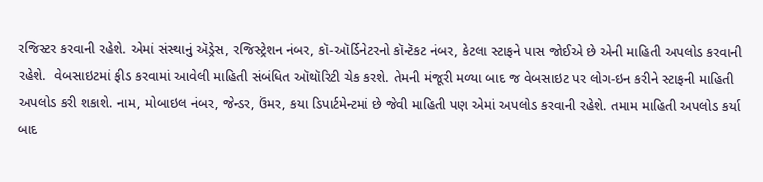રજિસ્ટર કરવાની રહેશે. એમાં સંસ્થાનું ઍડ્રેસ, રજિસ્ટ્રેશન નંબર, કૉ-ઑર્ડિનેટરનો કૉન્ટૅકટ નંબર, કેટલા સ્ટાફને પાસ જોઈએ છે એની માહિતી અપલોડ કરવાની રહેશે.  વેબસાઇટમાં ફીડ કરવામાં આવેલી માહિતી સંબંધિત ઑથૉરિટી ચેક કરશે. તેમની મંજૂરી મળ્યા બાદ જ વેબસાઇટ પર લોગ-ઇન કરીને સ્ટાફની માહિતી અપલોડ કરી શકાશે. નામ, મોબાઇલ નંબર, જેન્ડર, ઉંમર, કયા ડિપાર્ટમેન્ટમાં છે જેવી માહિતી પણ એમાં અપલોડ કરવાની રહેશે. તમામ માહિતી અપલોડ કર્યા બાદ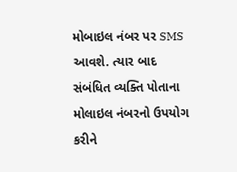મોબાઇલ નંબર પર SMS આવશે. ત્યાર બાદ સંબંધિત વ્યક્તિ પોતાના મોલાઇલ નંબરનો ઉપયોગ કરીને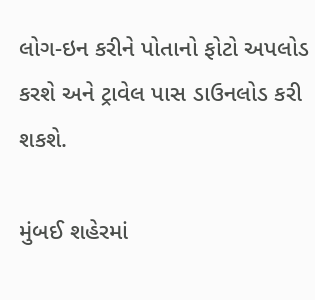લોગ-ઇન કરીને પોતાનો ફોટો અપલોડ કરશે અને ટ્રાવેલ પાસ ડાઉનલોડ કરી શકશે.

મુંબઈ શહેરમાં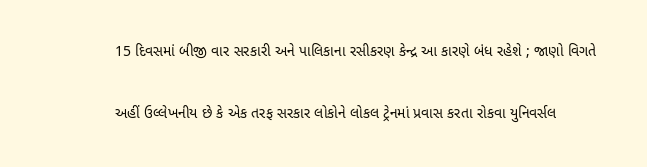15 દિવસમાં બીજી વાર સરકારી અને પાલિકાના રસીકરણ કેન્દ્ર આ કારણે બંધ રહેશે ; જાણો વિગતે

અહીં ઉલ્લેખનીય છે કે એક તરફ સરકાર લોકોને લોકલ ટ્રેનમાં પ્રવાસ કરતા રોકવા યુનિવર્સલ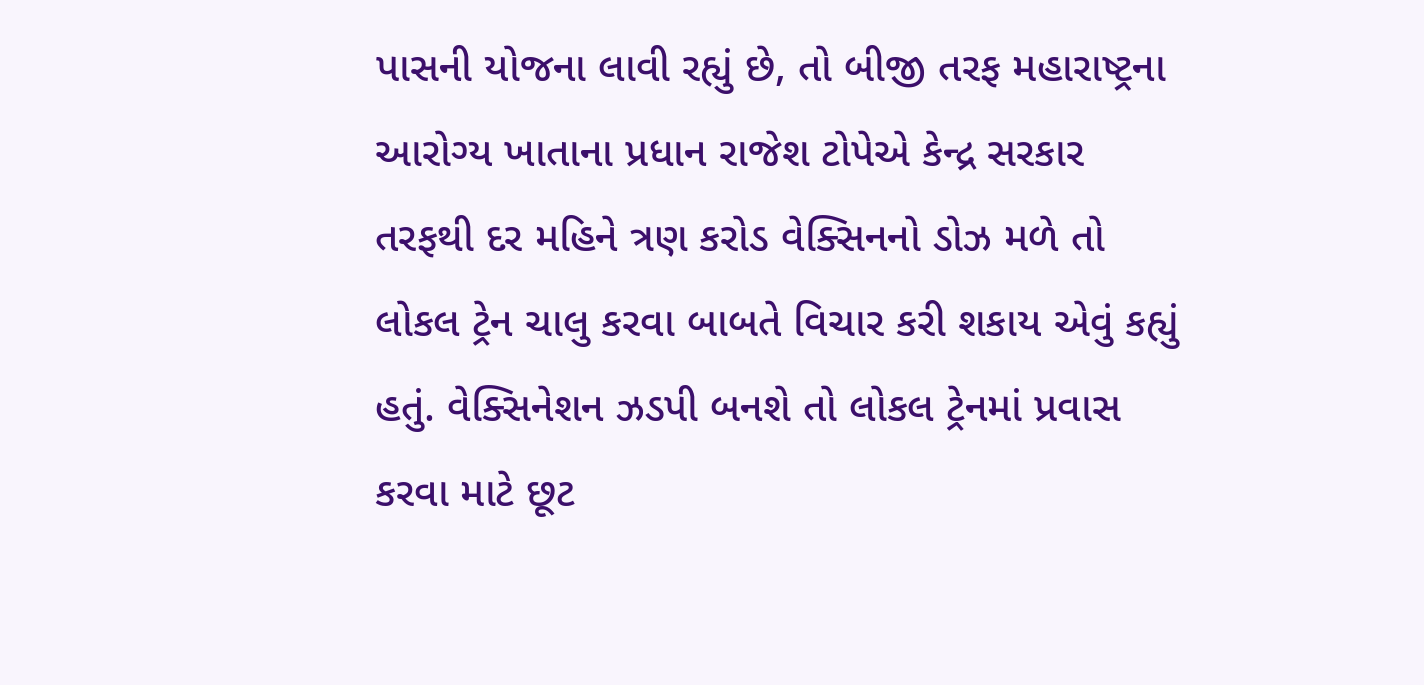પાસની યોજના લાવી રહ્યું છે, તો બીજી તરફ મહારાષ્ટ્રના આરોગ્ય ખાતાના પ્રધાન રાજેશ ટોપેએ કેન્દ્ર સરકાર તરફથી દર મહિને ત્રણ કરોડ વેક્સિનનો ડોઝ મળે તો લોકલ ટ્રેન ચાલુ કરવા બાબતે વિચાર કરી શકાય એવું કહ્યું હતું. વેક્સિનેશન ઝડપી બનશે તો લોકલ ટ્રેનમાં પ્રવાસ કરવા માટે છૂટ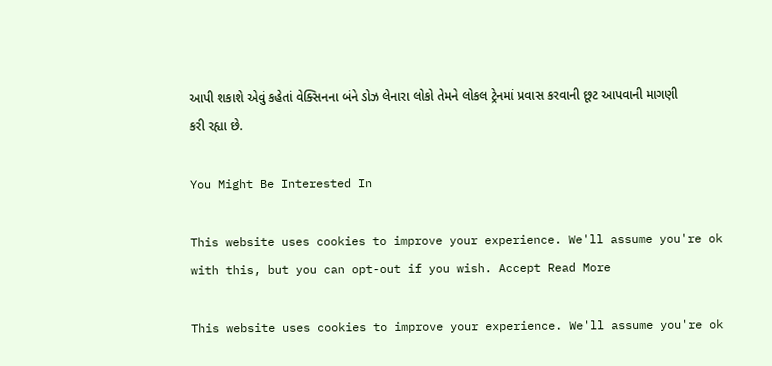આપી શકાશે એવું કહેતાં વેક્સિનના બંને ડોઝ લેનારા લોકો તેમને લોકલ ટ્રેનમાં પ્રવાસ કરવાની છૂટ આપવાની માગણી કરી રહ્યા છે.

You Might Be Interested In

This website uses cookies to improve your experience. We'll assume you're ok with this, but you can opt-out if you wish. Accept Read More

This website uses cookies to improve your experience. We'll assume you're ok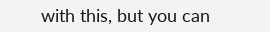with this, but you can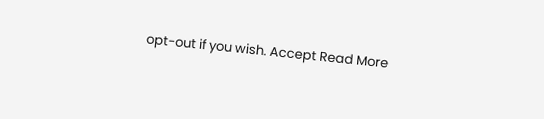opt-out if you wish. Accept Read More